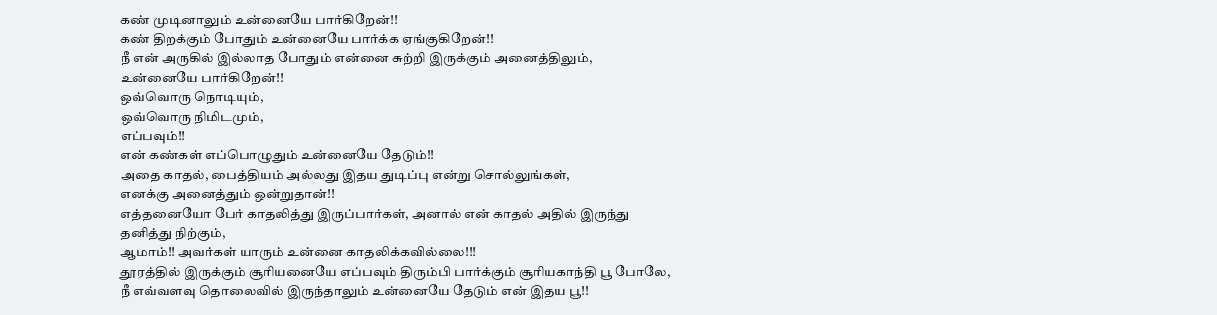கண் முடினாலும் உன்னையே பார்கிறேன்!!
கண் திறக்கும் போதும் உன்னையே பார்க்க ஏங்குகிறேன்!!
நீ என் அருகில் இல்லாத போதும் என்னை சுற்றி இருக்கும் அனைத்திலும்,
உன்னையே பார்கிறேன்!!
ஒவ்வொரு நொடியும்,
ஒவ்வொரு நிமிடமும்,
எப்பவும்!!
என் கண்கள் எப்பொழுதும் உன்னையே தேடும்!!
அதை காதல், பைத்தியம் அல்லது இதய துடிப்பு என்று சொல்லுங்கள்,
எனக்கு அனைத்தும் ஒன்றுதான்!!
எத்தனையோ பேர் காதலித்து இருப்பார்கள், அனால் என் காதல் அதில் இருந்து
தனித்து நிற்கும்,
ஆமாம்!! அவர்கள் யாரும் உன்னை காதலிக்கவில்லை!!!
தூரத்தில் இருக்கும் சூரியனையே எப்பவும் திரும்பி பார்க்கும் சூரியகாந்தி பூ போலே,
நீ எவ்வளவு தொலைவில் இருந்தாலும் உன்னையே தேடும் என் இதய பூ!!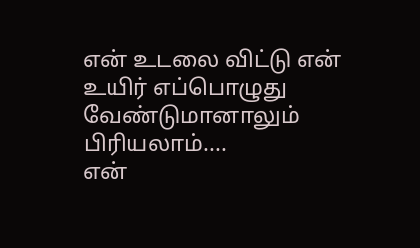என் உடலை விட்டு என் உயிர் எப்பொழுது வேண்டுமானாலும் பிரியலாம்....
என்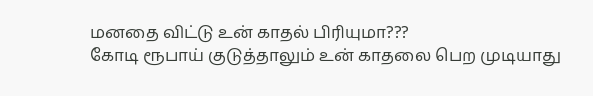மனதை விட்டு உன் காதல் பிரியுமா???
கோடி ரூபாய் குடுத்தாலும் உன் காதலை பெற முடியாது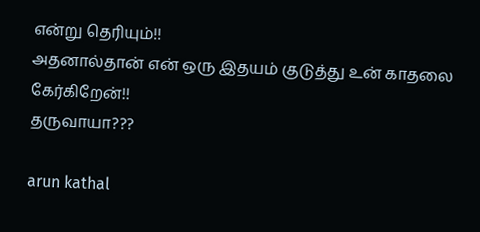என்று தெரியும்!!
அதனால்தான் என் ஒரு இதயம் குடுத்து உன் காதலை கேர்கிறேன்!!
தருவாயா???

arun kathal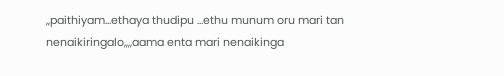,,paithiyam...ethaya thudipu ...ethu munum oru mari tan nenaikiringalo,,,,aama enta mari nenaikinga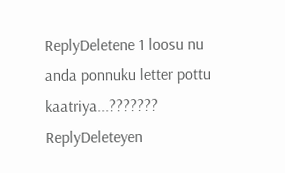ReplyDeletene 1 loosu nu anda ponnuku letter pottu kaatriya...???????
ReplyDeleteyen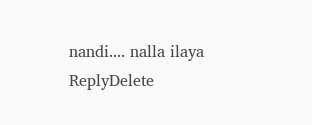nandi.... nalla ilaya
ReplyDelete